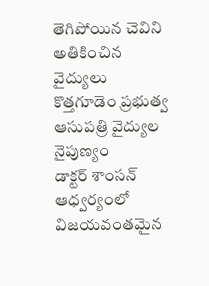తెగిపోయిన చెవిని అతికించిన వైద్యులు
కొత్తగూడెం ప్రభుత్వ ఆసుపత్రి వైద్యుల నైపుణ్యం
డాక్టర్ శాంసన్ ఆధ్వర్యంలో విజయవంతమైన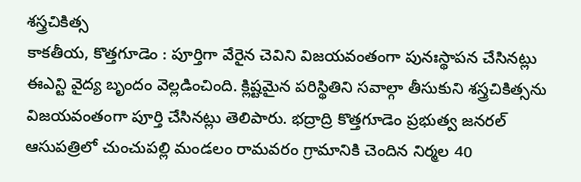శస్త్రచికిత్స
కాకతీయ, కొత్తగూడెం : పూర్తిగా వేరైన చెవిని విజయవంతంగా పునఃస్థాపన చేసినట్లు ఈఎన్టి వైద్య బృందం వెల్లడించింది. క్లిష్టమైన పరిస్థితిని సవాల్గా తీసుకుని శస్త్రచికిత్సను విజయవంతంగా పూర్తి చేసినట్లు తెలిపారు. భద్రాద్రి కొత్తగూడెం ప్రభుత్వ జనరల్ ఆసుపత్రిలో చుంచుపల్లి మండలం రామవరం గ్రామానికి చెందిన నిర్మల 40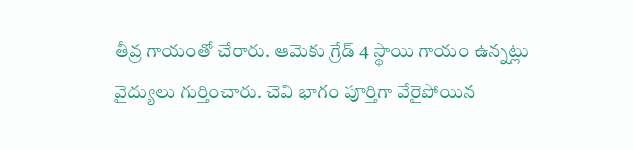తీవ్ర గాయంతో చేరారు. ఆమెకు గ్రేడ్ 4 స్థాయి గాయం ఉన్నట్లు వైద్యులు గుర్తించారు. చెవి భాగం పూర్తిగా వేరైపోయిన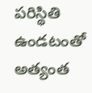పరిస్థితి ఉండటంతో అత్యంత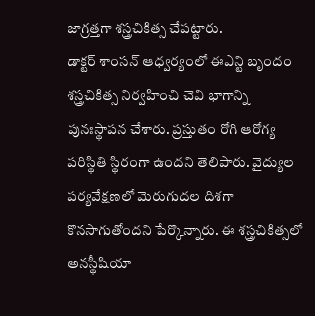జాగ్రత్తగా శస్త్రచికిత్స చేపట్టారు.
డాక్టర్ శాంసన్ ఆధ్వర్యంలో ఈఎన్టి బృందం శస్త్రచికిత్స నిర్వహించి చెవి భాగాన్ని పునఃస్థాపన చేశారు. ప్రస్తుతం రోగి ఆరోగ్య పరిస్థితి స్థిరంగా ఉందని తెలిపారు. వైద్యుల పర్యవేక్షణలో మెరుగుదల దిశగా కొనసాగుతోందని పేర్కొన్నారు. ఈ శస్త్రచికిత్సలో అనస్థీషియా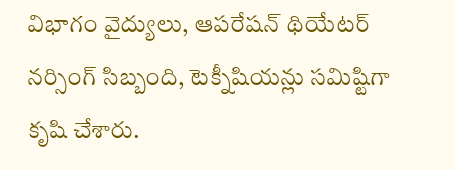విభాగం వైద్యులు, ఆపరేషన్ థియేటర్ నర్సింగ్ సిబ్బంది, టెక్నీషియన్లు సమిష్టిగా కృషి చేశారు.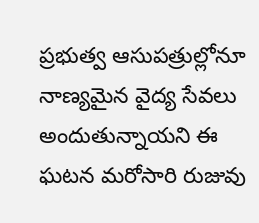ప్రభుత్వ ఆసుపత్రుల్లోనూ నాణ్యమైన వైద్య సేవలు అందుతున్నాయని ఈ ఘటన మరోసారి రుజువు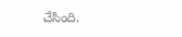చేసింది.